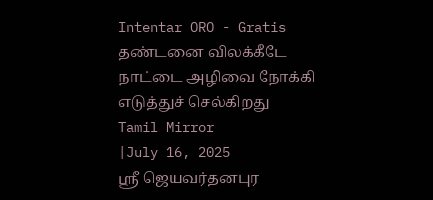Intentar ORO - Gratis
தண்டனை விலக்கீடே நாட்டை அழிவை நோக்கி எடுத்துச் செல்கிறது
Tamil Mirror
|July 16, 2025
ஸ்ரீ ஜெயவர்தனபுர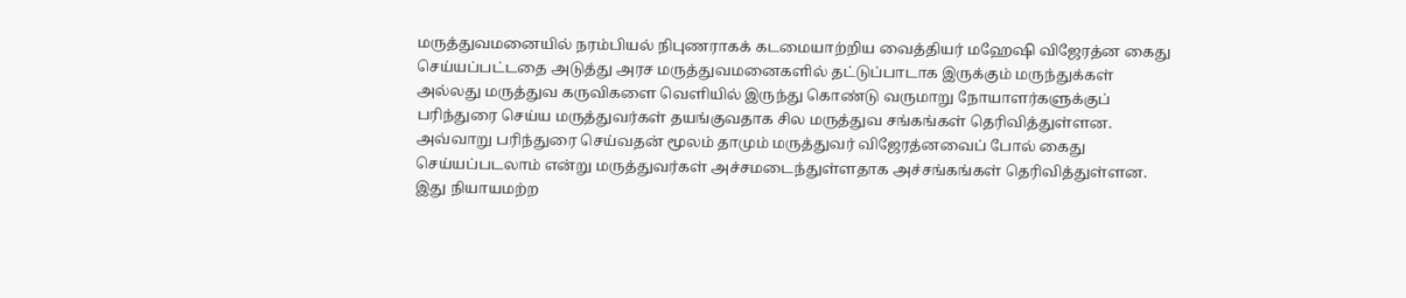மருத்துவமனையில் நரம்பியல் நிபுணராகக் கடமையாற்றிய வைத்தியர் மஹேஷி விஜேரத்ன கைது செய்யப்பட்டதை அடுத்து அரச மருத்துவமனைகளில் தட்டுப்பாடாக இருக்கும் மருந்துக்கள் அல்லது மருத்துவ கருவிகளை வெளியில் இருந்து கொண்டு வருமாறு நோயாளர்களுக்குப் பரிந்துரை செய்ய மருத்துவர்கள் தயங்குவதாக சில மருத்துவ சங்கங்கள் தெரிவித்துள்ளன.
அவ்வாறு பரிந்துரை செய்வதன் மூலம் தாமும் மருத்துவர் விஜேரத்னவைப் போல் கைது செய்யப்படலாம் என்று மருத்துவர்கள் அச்சமடைந்துள்ளதாக அச்சங்கங்கள் தெரிவித்துள்ளன. இது நியாயமற்ற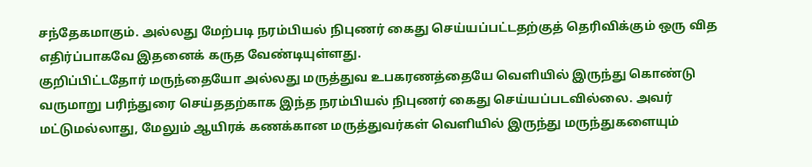சந்தேகமாகும். அல்லது மேற்படி நரம்பியல் நிபுணர் கைது செய்யப்பட்டதற்குத் தெரிவிக்கும் ஒரு வித எதிர்ப்பாகவே இதனைக் கருத வேண்டியுள்ளது.
குறிப்பிட்டதோர் மருந்தையோ அல்லது மருத்துவ உபகரணத்தையே வெளியில் இருந்து கொண்டு வருமாறு பரிந்துரை செய்ததற்காக இந்த நரம்பியல் நிபுணர் கைது செய்யப்படவில்லை. அவர் மட்டுமல்லாது, மேலும் ஆயிரக் கணக்கான மருத்துவர்கள் வெளியில் இருந்து மருந்துகளையும்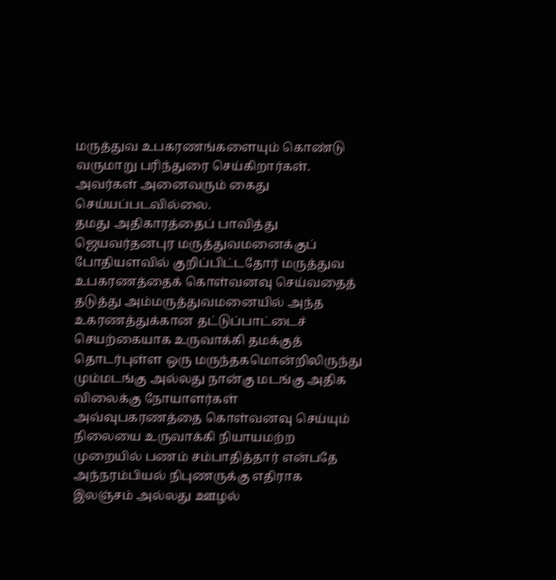மருத்துவ உபகரணங்களையும் கொண்டு வருமாறு பரிந்துரை செய்கிறார்கள். அவர்கள் அனைவரும் கைது செய்யப்படவில்லை.
தமது அதிகாரத்தைப் பாவித்து ஜெயவர்தனபுர மருத்துவமனைக்குப் போதியளவில் குறிப்பிட்டதோர் மருத்துவ உபகரணத்தைக் கொள்வனவு செய்வதைத் தடுத்து அம்மருத்துவமனையில் அந்த உகரணத்துக்கான தட்டுப்பாட்டைச் செயற்கையாக உருவாக்கி தமக்குத் தொடர்புள்ள ஒரு மருந்தகமொன்றிலிருந்து மும்மடங்கு அல்லது நான்கு மடங்கு அதிக விலைக்கு நோயாளர்கள் அவ்வுபகரணத்தை கொள்வனவு செய்யும் நிலையை உருவாக்கி நியாயமற்ற முறையில் பணம் சம்பாதித்தார் என்பதே அந்நரம்பியல் நிபுணருக்கு எதிராக இலஞ்சம் அல்லது ஊழல்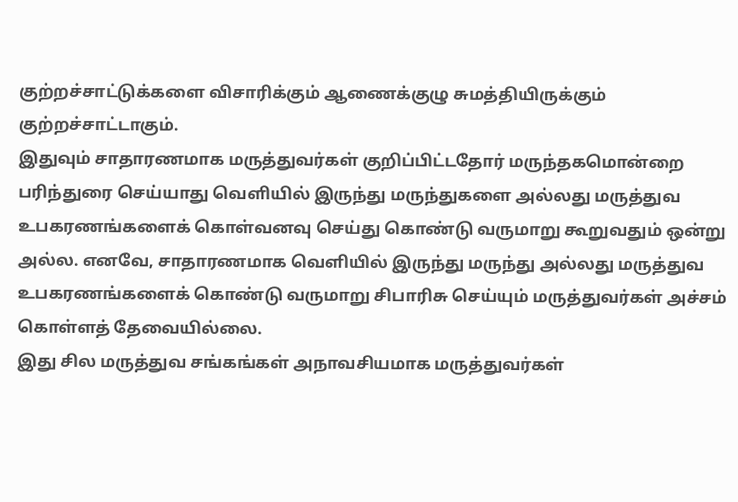குற்றச்சாட்டுக்களை விசாரிக்கும் ஆணைக்குழு சுமத்தியிருக்கும் குற்றச்சாட்டாகும்.
இதுவும் சாதாரணமாக மருத்துவர்கள் குறிப்பிட்டதோர் மருந்தகமொன்றை பரிந்துரை செய்யாது வெளியில் இருந்து மருந்துகளை அல்லது மருத்துவ உபகரணங்களைக் கொள்வனவு செய்து கொண்டு வருமாறு கூறுவதும் ஒன்று அல்ல. எனவே, சாதாரணமாக வெளியில் இருந்து மருந்து அல்லது மருத்துவ உபகரணங்களைக் கொண்டு வருமாறு சிபாரிசு செய்யும் மருத்துவர்கள் அச்சம் கொள்ளத் தேவையில்லை.
இது சில மருத்துவ சங்கங்கள் அநாவசியமாக மருத்துவர்கள்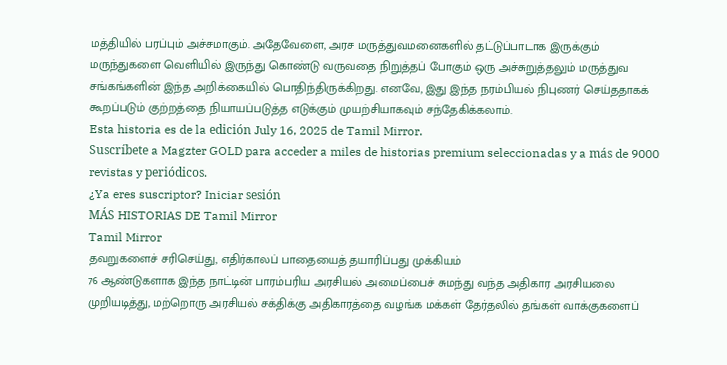மத்தியில் பரப்பும் அச்சமாகும். அதேவேளை, அரச மருத்துவமனைகளில் தட்டுப்பாடாக இருக்கும் மருந்துகளை வெளியில் இருந்து கொண்டு வருவதை நிறுத்தப் போகும் ஒரு அச்சுறுத்தலும் மருத்துவ சங்கங்களின் இந்த அறிக்கையில் பொதிந்திருக்கிறது. எனவே, இது இந்த நரம்பியல் நிபுணர் செய்ததாகக் கூறப்படும் குற்றத்தை நியாயப்படுத்த எடுக்கும் முயற்சியாகவும் சந்தேகிக்கலாம்.
Esta historia es de la edición July 16, 2025 de Tamil Mirror.
Suscríbete a Magzter GOLD para acceder a miles de historias premium seleccionadas y a más de 9000 revistas y periódicos.
¿Ya eres suscriptor? Iniciar sesión
MÁS HISTORIAS DE Tamil Mirror
Tamil Mirror
தவறுகளைச் சரிசெய்து, எதிர்காலப் பாதையைத் தயாரிப்பது முக்கியம்
76 ஆண்டுகளாக இந்த நாட்டின் பாரம்பரிய அரசியல் அமைப்பைச் சுமந்து வந்த அதிகார அரசியலை முறியடித்து, மற்றொரு அரசியல் சக்திக்கு அதிகாரத்தை வழங்க மக்கள் தேர்தலில் தங்கள் வாக்குகளைப்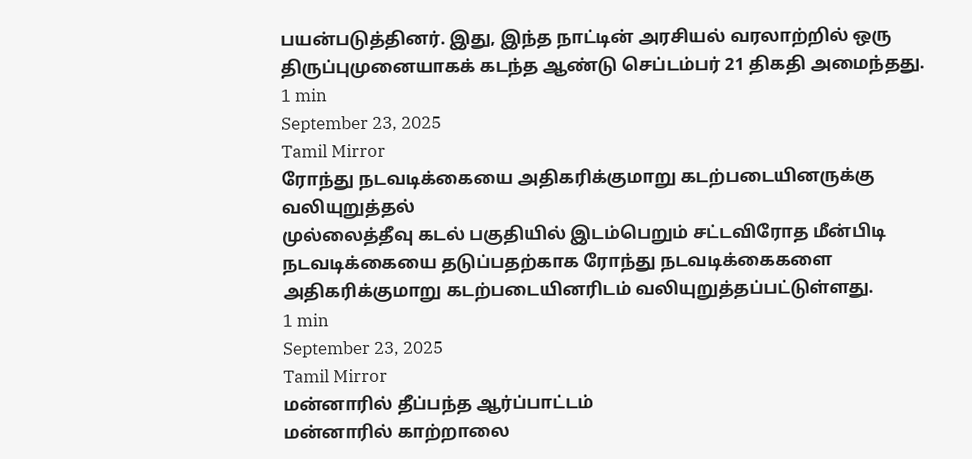பயன்படுத்தினர். இது, இந்த நாட்டின் அரசியல் வரலாற்றில் ஒரு திருப்புமுனையாகக் கடந்த ஆண்டு செப்டம்பர் 21 திகதி அமைந்தது.
1 min
September 23, 2025
Tamil Mirror
ரோந்து நடவடிக்கையை அதிகரிக்குமாறு கடற்படையினருக்கு வலியுறுத்தல்
முல்லைத்தீவு கடல் பகுதியில் இடம்பெறும் சட்டவிரோத மீன்பிடி நடவடிக்கையை தடுப்பதற்காக ரோந்து நடவடிக்கைகளை அதிகரிக்குமாறு கடற்படையினரிடம் வலியுறுத்தப்பட்டுள்ளது.
1 min
September 23, 2025
Tamil Mirror
மன்னாரில் தீப்பந்த ஆர்ப்பாட்டம்
மன்னாரில் காற்றாலை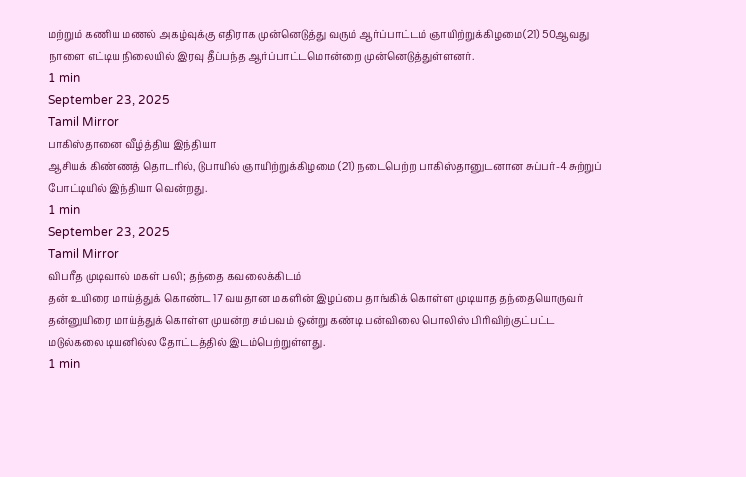மற்றும் கணிய மணல் அகழ்வுக்கு எதிராக முன்னெடுத்து வரும் ஆர்ப்பாட்டம் ஞாயிற்றுக்கிழமை(21) 50ஆவது நாளை எட்டிய நிலையில் இரவு தீப்பந்த ஆர்ப்பாட்டமொன்றை முன்னெடுத்துள்ளனர்.
1 min
September 23, 2025
Tamil Mirror
பாகிஸ்தானை வீழ்த்திய இந்தியா
ஆசியக் கிண்ணத் தொடரில், டுபாயில் ஞாயிற்றுக்கிழமை (21) நடைபெற்ற பாகிஸ்தானுடனான சுப்பர்-4 சுற்றுப் போட்டியில் இந்தியா வென்றது.
1 min
September 23, 2025
Tamil Mirror
விபரீத முடிவால் மகள் பலி; தந்தை கவலைக்கிடம்
தன் உயிரை மாய்த்துக் கொண்ட 17 வயதான மகளின் இழப்பை தாங்கிக் கொள்ள முடியாத தந்தையொருவர் தன்னுயிரை மாய்த்துக் கொள்ள முயன்ற சம்பவம் ஒன்று கண்டி பன்விலை பொலிஸ் பிரிவிற்குட்பட்ட மடுல்கலை டியனில்ல தோட்டத்தில் இடம்பெற்றுள்ளது.
1 min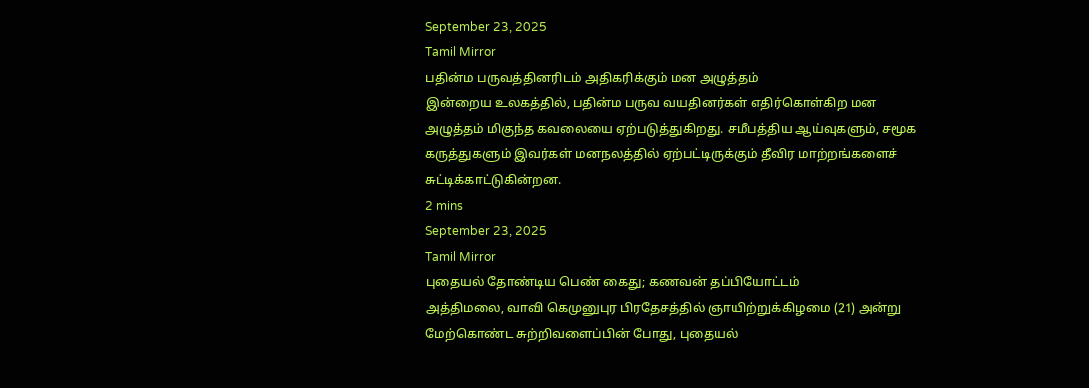September 23, 2025
Tamil Mirror
பதின்ம பருவத்தினரிடம் அதிகரிக்கும் மன அழுத்தம்
இன்றைய உலகத்தில், பதின்ம பருவ வயதினர்கள் எதிர்கொள்கிற மன அழுத்தம் மிகுந்த கவலையை ஏற்படுத்துகிறது. சமீபத்திய ஆய்வுகளும், சமூக கருத்துகளும் இவர்கள் மனநலத்தில் ஏற்பட்டிருக்கும் தீவிர மாற்றங்களைச் சுட்டிக்காட்டுகின்றன.
2 mins
September 23, 2025
Tamil Mirror
புதையல் தோண்டிய பெண் கைது; கணவன் தப்பியோட்டம்
அத்திமலை, வாவி கெமுனுபுர பிரதேசத்தில் ஞாயிற்றுக்கிழமை (21) அன்று மேற்கொண்ட சுற்றிவளைப்பின் போது, புதையல்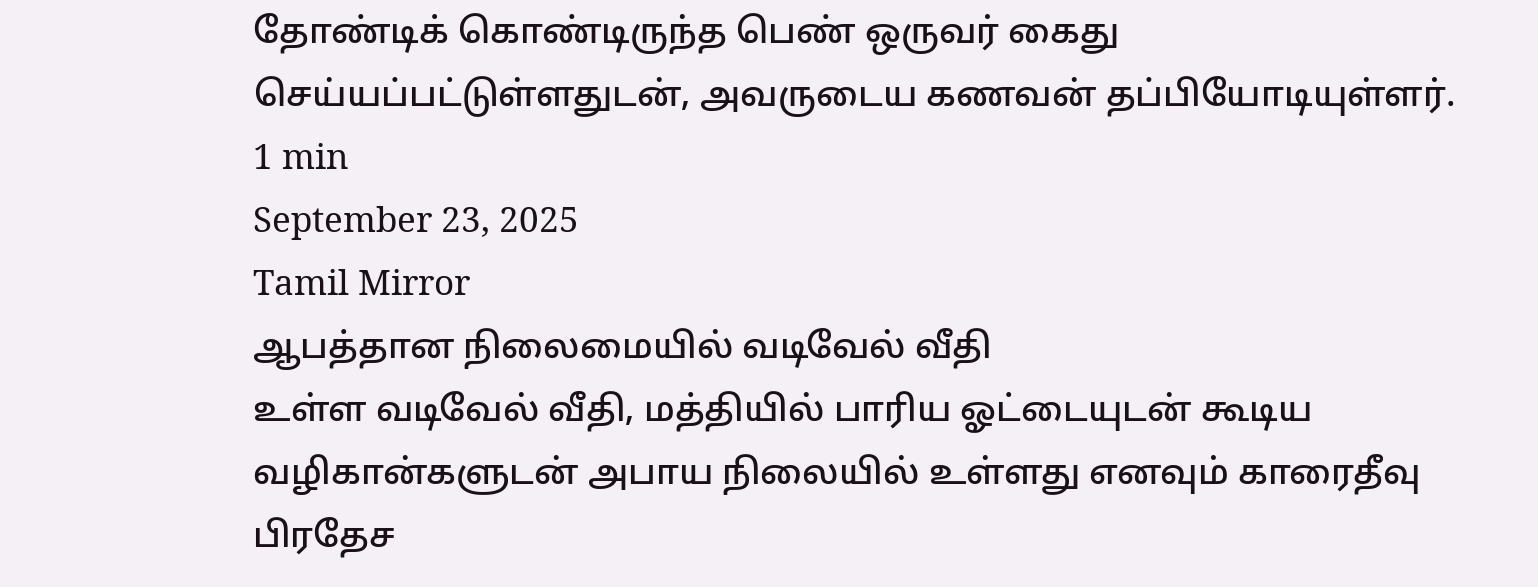தோண்டிக் கொண்டிருந்த பெண் ஒருவர் கைது செய்யப்பட்டுள்ளதுடன், அவருடைய கணவன் தப்பியோடியுள்ளர்.
1 min
September 23, 2025
Tamil Mirror
ஆபத்தான நிலைமையில் வடிவேல் வீதி
உள்ள வடிவேல் வீதி, மத்தியில் பாரிய ஓட்டையுடன் கூடிய வழிகான்களுடன் அபாய நிலையில் உள்ளது எனவும் காரைதீவு பிரதேச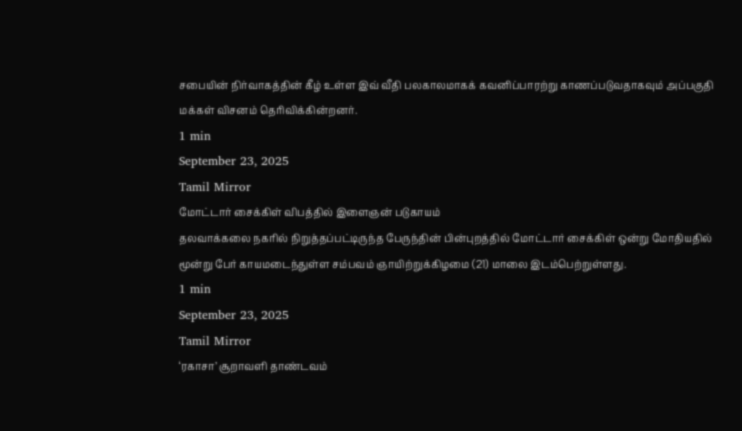சபையின் நிர்வாகத்தின் கீழ் உள்ள இவ் வீதி பலகாலமாகக் கவனிப்பாரற்று காணப்படுவதாகவும் அப்பகுதி மக்கள் விசனம் தெரிவிக்கின்றனர்.
1 min
September 23, 2025
Tamil Mirror
மோட்டார் சைக்கிள் விபத்தில் இளைஞன் படுகாயம்
தலவாக்கலை நகரில் நிறுத்தப்பட்டிருந்த பேருந்தின் பின்புறத்தில் மோட்டார் சைக்கிள் ஒன்று மோதியதில் மூன்று பேர் காயமடைந்துள்ள சம்பவம் ஞாயிற்றுக்கிழமை (21) மாலை இடம்பெற்றுள்ளது.
1 min
September 23, 2025
Tamil Mirror
‘ரகாசா’ சூறாவளி தாண்டவம்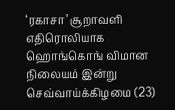‘ரகாசா’ சூறாவளி எதிரொலியாக ஹொங்கொங் விமான நிலையம் இன்று செவ்வாய்க்கிழமை (23)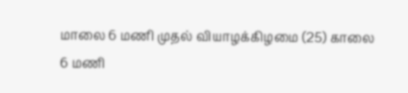மாலை 6 மணி முதல் வியாழக்கிழமை (25) காலை 6 மணி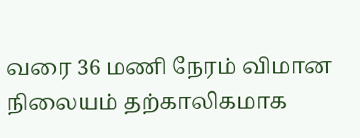வரை 36 மணி நேரம் விமான நிலையம் தற்காலிகமாக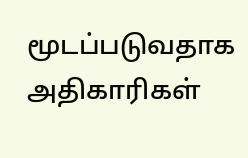மூடப்படுவதாக அதிகாரிகள்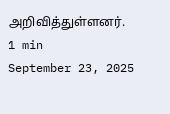அறிவித்துள்ளனர்.
1 min
September 23, 2025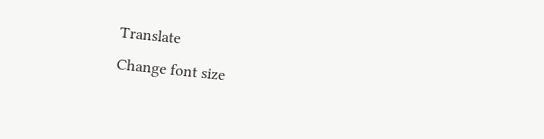Translate
Change font size